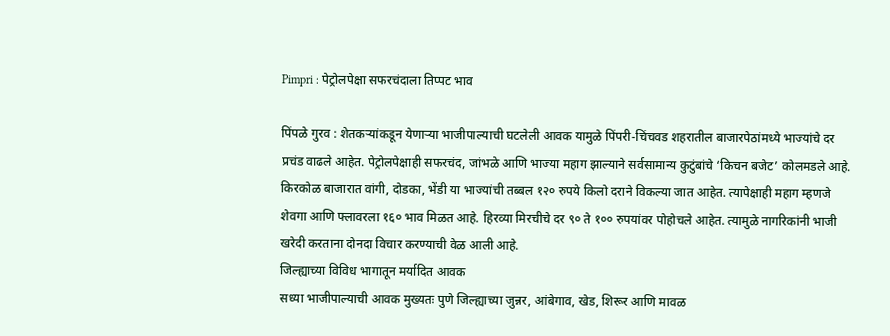Pimpri : पेट्रोलपेक्षा सफरचंदाला तिप्पट भाव

पिंपळे गुरव : शेतकऱ्यांकडून येणाऱ्या भाजीपाल्याची घटलेली आवक यामुळे पिंपरी-चिंचवड शहरातील बाजारपेठांमध्ये भाज्यांचे दर प्रचंड वाढले आहेत. पेट्रोलपेक्षाही सफरचंद, जांभळे आणि भाज्या महाग झाल्याने सर्वसामान्य कुटुंबांचे ‘किचन बजेट’ कोलमडले आहे.
किरकोळ बाजारात वांगी, दोडका, भेंडी या भाज्यांची तब्बल १२० रुपये किलो दराने विकल्या जात आहेत. त्यापेक्षाही महाग म्हणजे शेवगा आणि फ्लावरला १६० भाव मिळत आहे. हिरव्या मिरचीचे दर ९० ते १०० रुपयांवर पोहोचले आहेत. त्यामुळे नागरिकांनी भाजी खरेदी करताना दोनदा विचार करण्याची वेळ आली आहे.
जिल्ह्याच्या विविध भागातून मर्यादित आवक
सध्या भाजीपाल्याची आवक मुख्यतः पुणे जिल्ह्याच्या जुन्नर, आंबेगाव, खेड, शिरूर आणि मावळ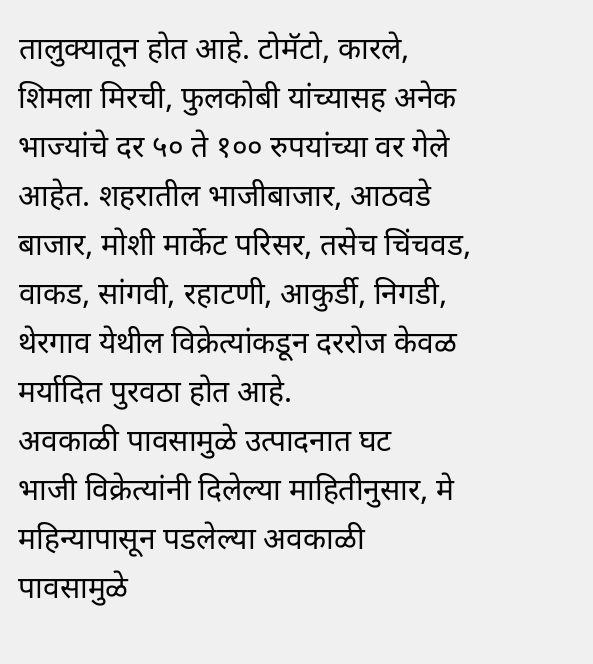तालुक्यातून होत आहे. टोमॅटो, कारले, शिमला मिरची, फुलकोबी यांच्यासह अनेक भाज्यांचे दर ५० ते १०० रुपयांच्या वर गेले आहेत. शहरातील भाजीबाजार, आठवडे बाजार, मोशी मार्केट परिसर, तसेच चिंचवड, वाकड, सांगवी, रहाटणी, आकुर्डी, निगडी, थेरगाव येथील विक्रेत्यांकडून दररोज केवळ मर्यादित पुरवठा होत आहे.
अवकाळी पावसामुळे उत्पादनात घट
भाजी विक्रेत्यांनी दिलेल्या माहितीनुसार, मे महिन्यापासून पडलेल्या अवकाळी पावसामुळे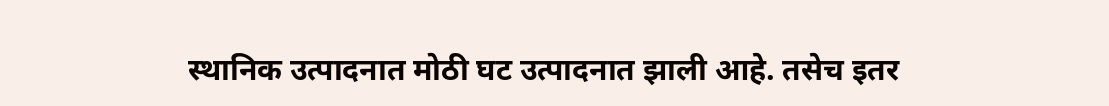स्थानिक उत्पादनात मोठी घट उत्पादनात झाली आहे. तसेच इतर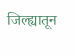जिल्ह्यातून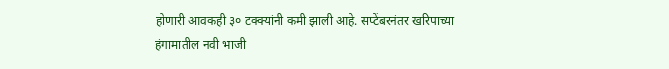होणारी आवकही ३० टक्क्यांनी कमी झाली आहे. सप्टेंबरनंतर खरिपाच्या हंगामातील नवी भाजी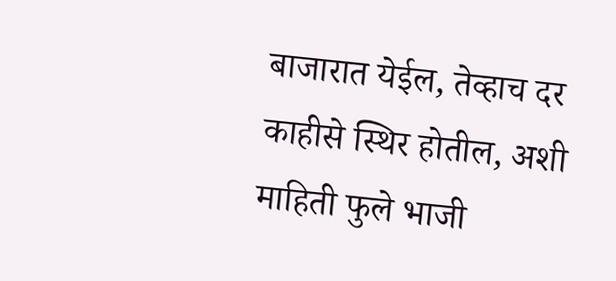बाजारात येईल, तेव्हाच दर काहीसे स्थिर होतील, अशी माहिती फुले भाजी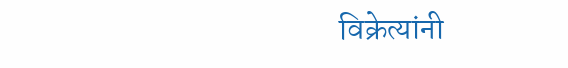विक्रेत्यांनी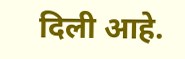दिली आहे.